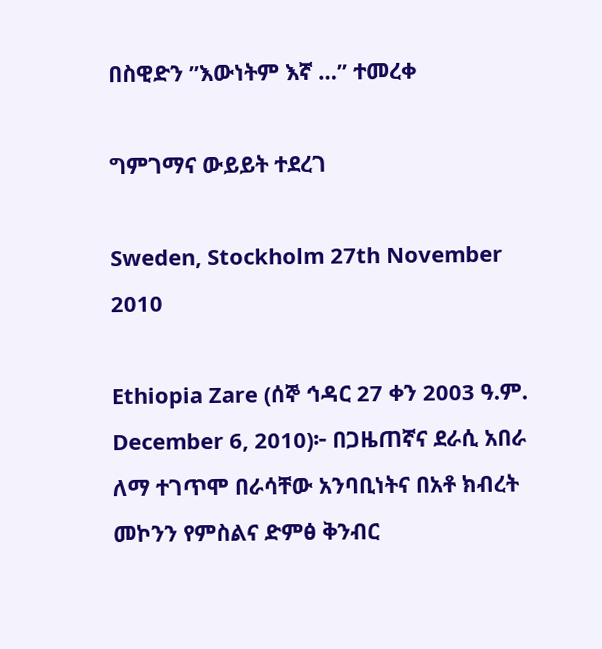በስዊድን ’’እውነትም እኛ …” ተመረቀ

ግምገማና ውይይት ተደረገ

Sweden, Stockholm 27th November 2010

Ethiopia Zare (ሰኞ ኅዳር 27 ቀን 2003 ዓ.ም. December 6, 2010)፦ በጋዜጠኛና ደራሲ አበራ ለማ ተገጥሞ በራሳቸው አንባቢነትና በአቶ ክብረት መኮንን የምስልና ድምፅ ቅንብር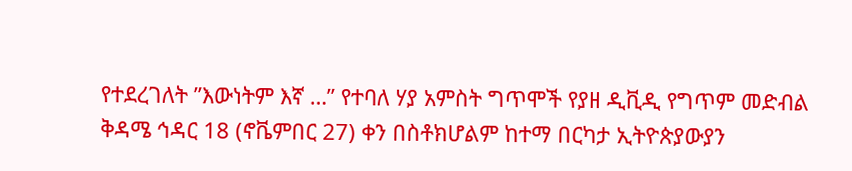የተደረገለት ”እውነትም እኛ …” የተባለ ሃያ አምስት ግጥሞች የያዘ ዲቪዲ የግጥም መድብል ቅዳሜ ኅዳር 18 (ኖቬምበር 27) ቀን በስቶክሆልም ከተማ በርካታ ኢትዮጵያውያን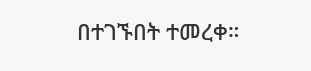በተገኙበት ተመረቀ።